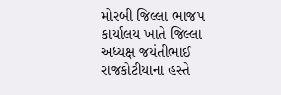મોરબી જિલ્લા ભાજપ કાર્યાલય ખાતે જિલ્લા અધ્યક્ષ જયંતીભાઈ રાજકોટીયાના હસ્તે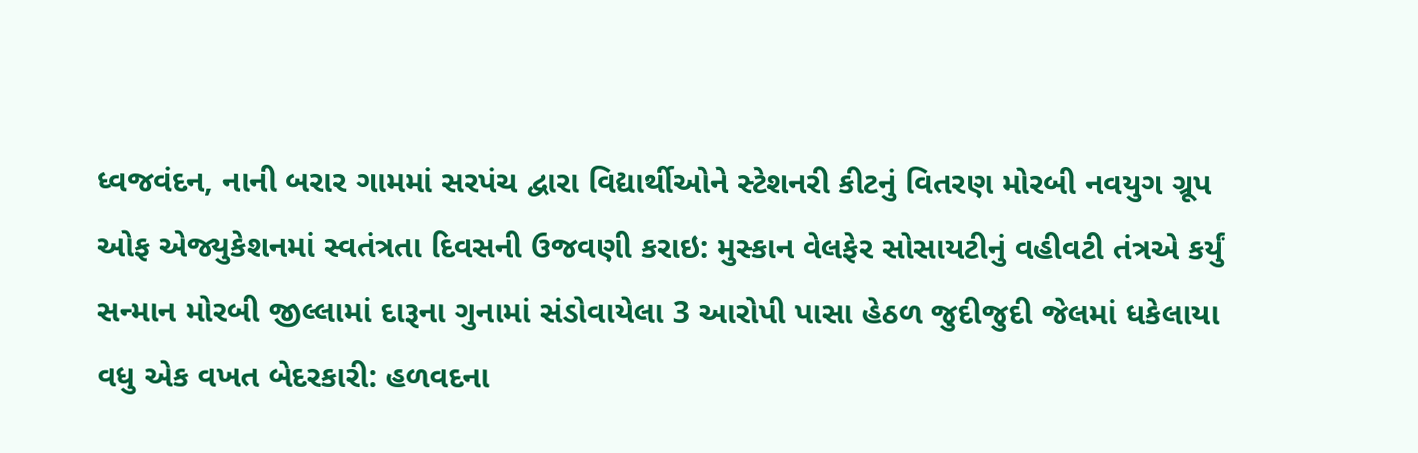ધ્વજવંદન, નાની બરાર ગામમાં સરપંચ દ્વારા વિદ્યાર્થીઓને સ્ટેશનરી કીટનું વિતરણ મોરબી નવયુગ ગ્રૂપ ઓફ એજ્યુકેશનમાં સ્વતંત્રતા દિવસની ઉજવણી કરાઇ: મુસ્કાન વેલફેર સોસાયટીનું વહીવટી તંત્રએ કર્યું સન્માન મોરબી જીલ્લામાં દારૂના ગુનામાં સંડોવાયેલા 3 આરોપી પાસા હેઠળ જુદીજુદી જેલમાં ધકેલાયા વધુ એક વખત બેદરકારી: હળવદના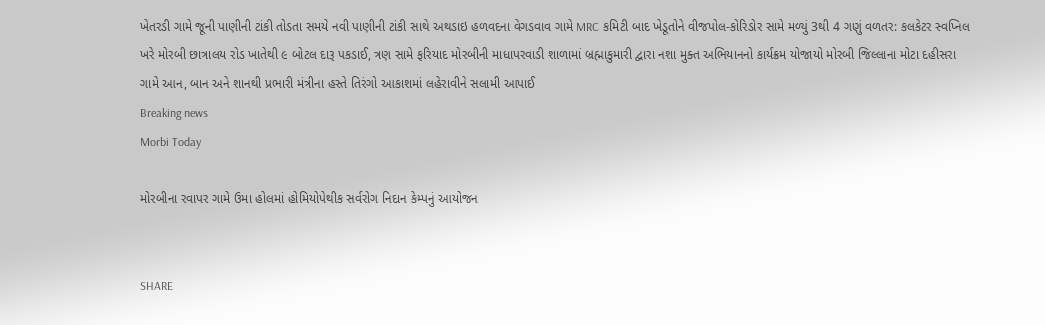ખેતરડી ગામે જૂની પાણીની ટાંકી તોડતા સમયે નવી પાણીની ટાંકી સાથે અથડાઇ હળવદના વેગડવાવ ગામે MRC કમિટી બાદ ખેડૂતોને વીજપોલ-કોરિડોર સામે મળ્યું 3થી 4 ગણું વળતર: કલકેટર સ્વપ્નિલ ખરે મોરબી છાત્રાલય રોડ ખાતેથી ૯ બોટલ દારૂ પકડાઈ, ત્રણ સામે ફરિયાદ મોરબીની માધાપરવાડી શાળામાં બ્રહ્માકુમારી દ્વારા નશા મુક્ત અભિયાનનો કાર્યક્રમ યોજાયો મોરબી જિલ્લાના મોટા દહીસરા ગામે આન, બાન અને શાનથી પ્રભારી મંત્રીના હસ્તે તિરંગો આકાશમાં લહેરાવીને સલામી આપાઈ
Breaking news
Morbi Today

મોરબીના રવાપર ગામે ઉમા હોલમાં હોમિયોપેથીક સર્વરોગ નિદાન કેમ્પનું આયોજન


SHARE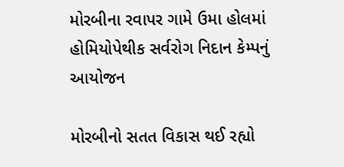મોરબીના રવાપર ગામે ઉમા હોલમાં હોમિયોપેથીક સર્વરોગ નિદાન કેમ્પનું આયોજન

મોરબીનો સતત વિકાસ થઈ રહ્યો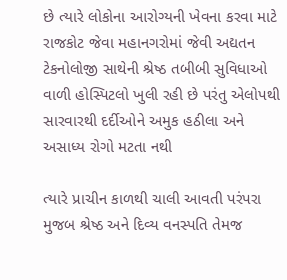છે ત્યારે લોકોના આરોગ્યની ખેવના કરવા માટે રાજકોટ જેવા મહાનગરોમાં જેવી અદ્યતન ટેકનોલોજી સાથેની શ્રેષ્ઠ તબીબી સુવિધાઓ વાળી હોસ્પિટલો ખુલી રહી છે પરંતુ એલોપથી સારવારથી દર્દીઓને અમુક હઠીલા અને અસાધ્ય રોગો મટતા નથી

ત્યારે પ્રાચીન કાળથી ચાલી આવતી પરંપરા મુજબ શ્રેષ્ઠ અને દિવ્ય વનસ્પતિ તેમજ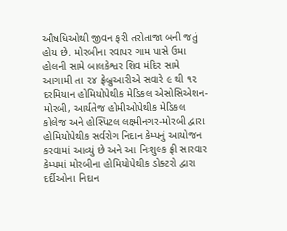ઔષધિઓથી જીવન ફરી તરોતાજા બની જતું હોય છે. મોરબીના રવાપર ગામ પાસે ઉમા હોલની સામે બાલકેશ્વર શિવ મંદિર સામે આગામી તા ૨૪ ફ્રેબ્રુઆરીએ સવારે ૯ થી ૧૨ દરમિયાન હોમિયોપેથીક મેડિકલ એસોસિએશન-મોરબી, આર્યતેજ હોમીઓપેથીક મેડિકલ કોલેજ અને હોસ્પિટલ લક્ષ્મીનગર-મોરબી દ્વારા હોમિયોપેથીક સર્વરોગ નિદાન કેમ્પનું આયોજન કરવામાં આવ્યું છે અને આ નિઃશુલ્ક ફ્રી સારવાર કેમ્પમાં મોરબીના હોમિયોપેથીક ડોક્ટરો દ્વારા દર્દીઓના નિદાન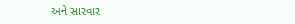અને સારવાર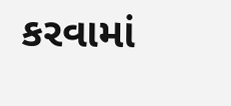કરવામાં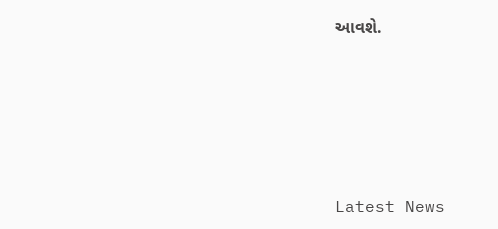આવશે.






Latest News